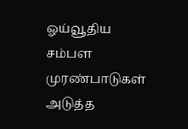ஓய்வூதிய சம்பள முரண்பாடுகள் அடுத்த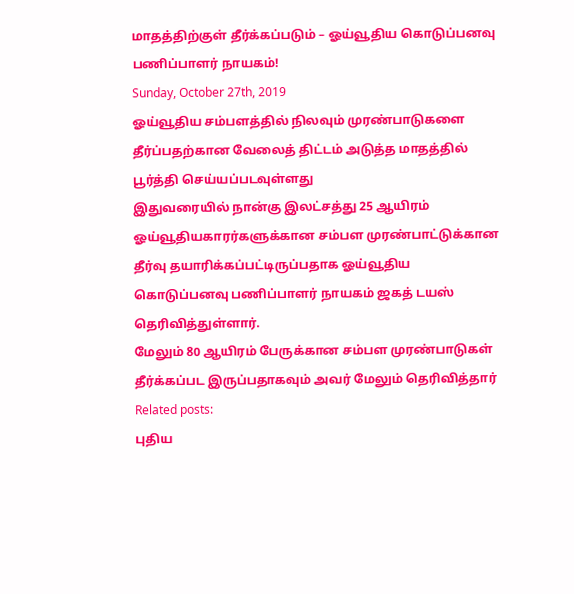மாதத்திற்குள் தீர்க்கப்படும் – ஓய்வூதிய கொடுப்பனவு பணிப்பாளர் நாயகம்!
Sunday, October 27th, 2019
ஓய்வூதிய சம்பளத்தில் நிலவும் முரண்பாடுகளை தீர்ப்பதற்கான வேலைத் திட்டம் அடுத்த மாதத்தில் பூர்த்தி செய்யப்படவுள்ளது
இதுவரையில் நான்கு இலட்சத்து 25 ஆயிரம் ஓய்வூதியகாரர்களுக்கான சம்பள முரண்பாட்டுக்கான தீர்வு தயாரிக்கப்பட்டிருப்பதாக ஓய்வூதிய கொடுப்பனவு பணிப்பாளர் நாயகம் ஜகத் டயஸ் தெரிவித்துள்ளார்.
மேலும் 80 ஆயிரம் பேருக்கான சம்பள முரண்பாடுகள் தீர்க்கப்பட இருப்பதாகவும் அவர் மேலும் தெரிவித்தார்
Related posts:
புதிய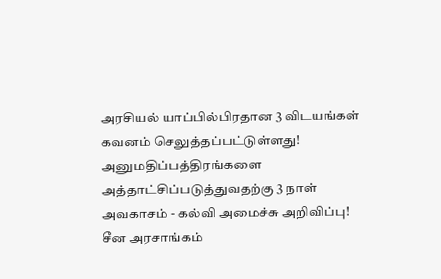அரசியல் யாப்பில்பிரதான 3 விடயங்கள் கவனம் செலுத்தப்பட்டுள்ளது!
அனுமதிப்பத்திரங்களை அத்தாட்சிப்படுத்துவதற்கு 3 நாள் அவகாசம் - கல்வி அமைச்சு அறிவிப்பு!
சீன அரசாங்கம்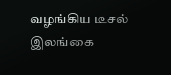வழங்கிய டீசல் இலங்கை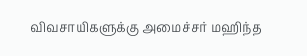விவசாயிகளுக்கு அமைச்சர் மஹிந்த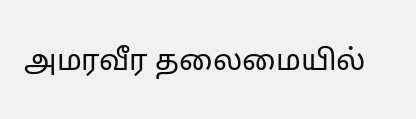அமரவீர தலைமையில்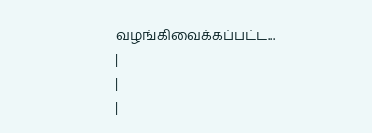வழங்கிவைக்கப்பட்ட...
|
|
|